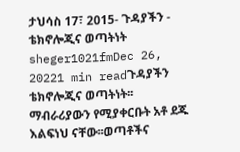ታህሳስ 17፣ 2015- ጉዳያችን - ቴክኖሎጂና ወጣትነት sheger1021fmDec 26, 20221 min readጉዳያችን ቴክኖሎጂና ወጣትነት፡፡ ማብራሪያውን የሚያቀርቡት አቶ ደጁ እልፍነህ ናቸው፡፡ወጣቶችና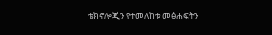ቴክኖሎጂን የተመለከቱ መፅሐፍትን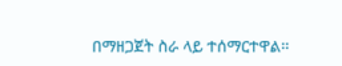በማዘጋጀት ስራ ላይ ተሰማርተዋል፡፡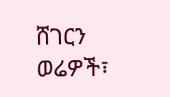ሸገርን ወሬዎች፣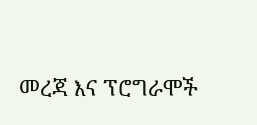መረጃ እና ፕሮግራሞች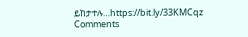ይከታተሉ…https://bit.ly/33KMCqz
Comments